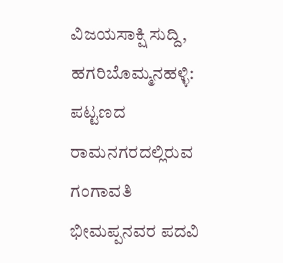ವಿಜಯಸಾಕ್ಷಿ ಸುದ್ದಿ, ಹಗರಿಬೊಮ್ಮನಹಳ್ಳಿ: ಪಟ್ಟಣದ ರಾಮನಗರದಲ್ಲಿರುವ ಗಂಗಾವತಿ ಭೀಮಪ್ಪನವರ ಪದವಿ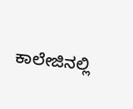ಕಾಲೇಜಿನಲ್ಲಿ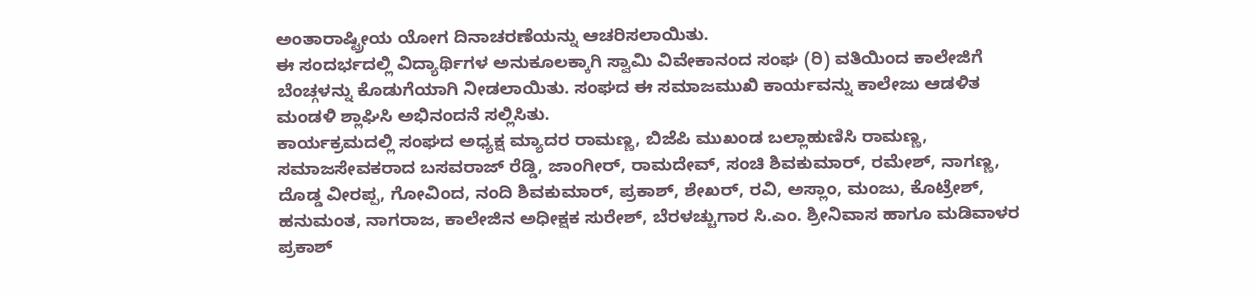ಅಂತಾರಾಷ್ಟ್ರೀಯ ಯೋಗ ದಿನಾಚರಣೆಯನ್ನು ಆಚರಿಸಲಾಯಿತು.
ಈ ಸಂದರ್ಭದಲ್ಲಿ ವಿದ್ಯಾರ್ಥಿಗಳ ಅನುಕೂಲಕ್ಕಾಗಿ ಸ್ವಾಮಿ ವಿವೇಕಾನಂದ ಸಂಘ (ರಿ) ವತಿಯಿಂದ ಕಾಲೇಜಿಗೆ ಬೆಂಚ್ಗಳನ್ನು ಕೊಡುಗೆಯಾಗಿ ನೀಡಲಾಯಿತು. ಸಂಘದ ಈ ಸಮಾಜಮುಖಿ ಕಾರ್ಯವನ್ನು ಕಾಲೇಜು ಆಡಳಿತ ಮಂಡಳಿ ಶ್ಲಾಘಿಸಿ ಅಭಿನಂದನೆ ಸಲ್ಲಿಸಿತು.
ಕಾರ್ಯಕ್ರಮದಲ್ಲಿ ಸಂಘದ ಅಧ್ಯಕ್ಷ ಮ್ಯಾದರ ರಾಮಣ್ಣ, ಬಿಜೆಪಿ ಮುಖಂಡ ಬಲ್ಲಾಹುಣಿಸಿ ರಾಮಣ್ಣ, ಸಮಾಜಸೇವಕರಾದ ಬಸವರಾಜ್ ರೆಡ್ಡಿ, ಜಾಂಗೀರ್, ರಾಮದೇವ್, ಸಂಚಿ ಶಿವಕುಮಾರ್, ರಮೇಶ್, ನಾಗಣ್ಣ, ದೊಡ್ಡ ವೀರಪ್ಪ, ಗೋವಿಂದ, ನಂದಿ ಶಿವಕುಮಾರ್, ಪ್ರಕಾಶ್, ಶೇಖರ್, ರವಿ, ಅಸ್ಲಾಂ, ಮಂಜು, ಕೊಟ್ರೇಶ್, ಹನುಮಂತ, ನಾಗರಾಜ, ಕಾಲೇಜಿನ ಅಧೀಕ್ಷಕ ಸುರೇಶ್, ಬೆರಳಚ್ಚುಗಾರ ಸಿ.ಎಂ. ಶ್ರೀನಿವಾಸ ಹಾಗೂ ಮಡಿವಾಳರ ಪ್ರಕಾಶ್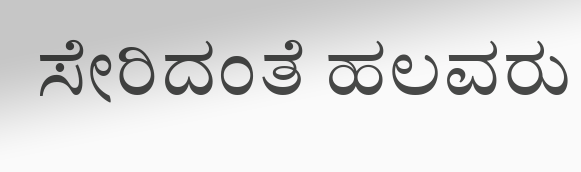ಸೇರಿದಂತೆ ಹಲವರು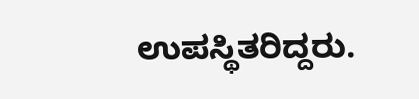ಉಪಸ್ಥಿತರಿದ್ದರು.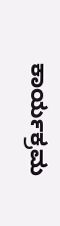ಕಾರ್ಯಕ್ರಮ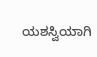ಯಶಸ್ವಿಯಾಗಿ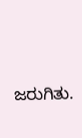ಜರುಗಿತು.